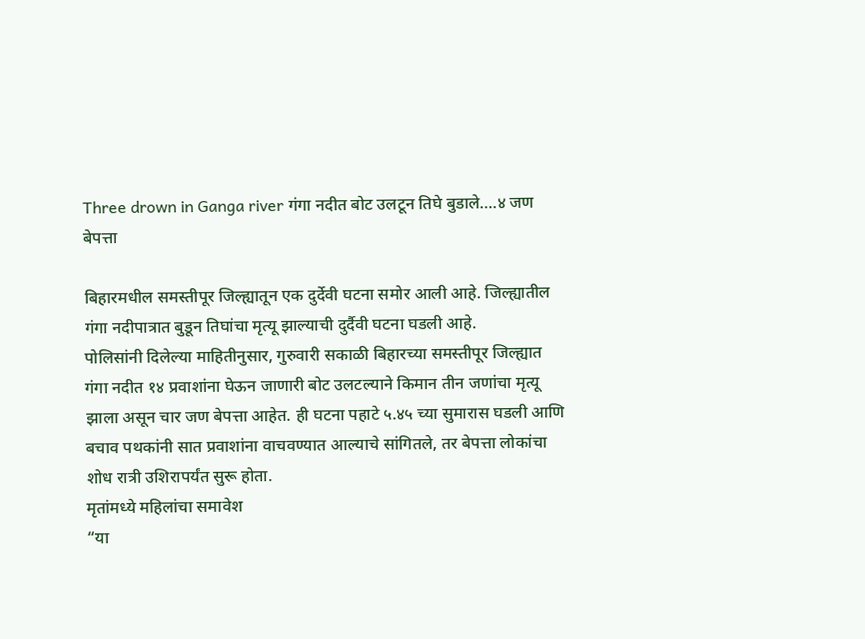Three drown in Ganga river गंगा नदीत बोट उलटून तिघे बुडाले….४ जण बेपत्ता

बिहारमधील समस्तीपूर जिल्ह्यातून एक दुर्देवी घटना समोर आली आहे. जिल्ह्यातील गंगा नदीपात्रात बुडून तिघांचा मृत्यू झाल्याची दुर्दैवी घटना घडली आहे.
पोलिसांनी दिलेल्या माहितीनुसार, गुरुवारी सकाळी बिहारच्या समस्तीपूर जिल्ह्यात गंगा नदीत १४ प्रवाशांना घेऊन जाणारी बोट उलटल्याने किमान तीन जणांचा मृत्यू झाला असून चार जण बेपत्ता आहेत. ही घटना पहाटे ५.४५ च्या सुमारास घडली आणि बचाव पथकांनी सात प्रवाशांना वाचवण्यात आल्याचे सांगितले, तर बेपत्ता लोकांचा शोध रात्री उशिरापर्यंत सुरू होता.
मृतांमध्ये महिलांचा समावेश
“या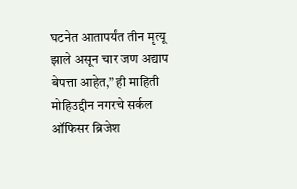घटनेत आतापर्यंत तीन मृत्यू झाले असून चार जण अद्याप बेपत्ता आहेत,” ही माहिती मोहिउद्दीन नगरचे सर्कल ऑफिसर ब्रिजेश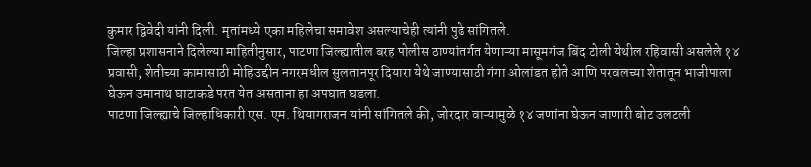कुमार द्विवेदी यांनी दिली. मृतांमध्ये एका महिलेचा समावेश असल्याचेही त्यांनी पुढे सांगितले.
जिल्हा प्रशासनाने दिलेल्या माहितीनुसार, पाटणा जिल्ह्यातील बरह पोलीस ठाण्यांतर्गत येणाऱ्या मासूमगंज बिंद टोली येथील रहिवासी असलेले १४ प्रवासी, शेतीच्या कामासाठी मोहिउद्दीन नगरमधील सुलतानपूर दियारा येथे जाण्यासाठी गंगा ओलांडत होते आणि परवलच्या शेतातून भाजीपाला घेऊन उमानाथ घाटाकडे परत येत असताना हा अपघात घडला.
पाटणा जिल्ह्याचे जिल्हाधिकारी एस. एम. थियागराजन यांनी सांगितले की, जोरदार वाऱ्यामुळे १४ जणांना घेऊन जाणारी बोट उलटली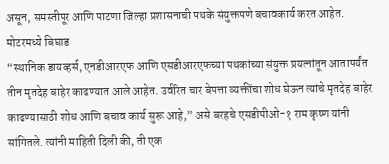असून, समस्तीपूर आणि पाटणा जिल्हा प्रशासनाची पथके संयुक्तपणे बचावकार्य करत आहेत.
मोटरमध्ये बिघाड
“स्थानिक डायव्हर्स, एनडीआरएफ आणि एसडीआरएफच्या पथकांच्या संयुक्त प्रयत्नांतून आतापर्यंत तीन मृतदेह बाहेर काढण्यात आले आहेत. उर्वरित चार बेपत्ता व्यक्तींचा शोध घेऊन त्यांचे मृतदेह बाहेर काढण्यासाठी शोध आणि बचाव कार्य सुरू आहे,” असे बरहचे एसडीपीओ-१ राम कृष्ण यांनी सांगितले. त्यांनी माहिती दिली की, ती एक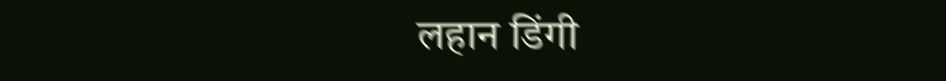लहान डिंगी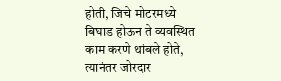होती, जिचे मोटरमध्ये बिघाड होऊन ते व्यवस्थित काम करणे थांबले होते, त्यानंतर जोरदार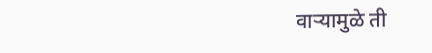वाऱ्यामुळे ती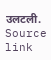उलटली.
Source link